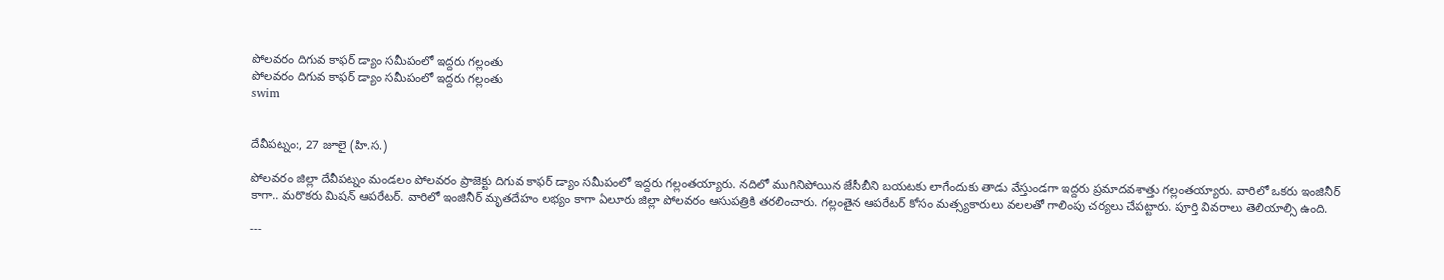పోలవరం దిగువ కాఫర్ డ్యాం సమీపంలో ఇద్దరు గల్లంతు
పోలవరం దిగువ కాఫర్ డ్యాం సమీపంలో ఇద్దరు గల్లంతు
swim


దేవీపట్నం:, 27 జూలై (హి.స.)

పోలవరం జిల్లా దేవీపట్నం మండలం పోలవరం ప్రాజెక్టు దిగువ కాఫర్ డ్యాం సమీపంలో ఇద్దరు గల్లంతయ్యారు. నదిలో ముగినిపోయిన జేసీబీని బయటకు లాగేందుకు తాడు వేస్తుండగా ఇద్దరు ప్రమాదవశాత్తు గల్లంతయ్యారు. వారిలో ఒకరు ఇంజినీర్ కాగా.. మరొకరు మిషన్ ఆపరేటర్. వారిలో ఇంజినీర్ మృతదేహం లభ్యం కాగా ఏలూరు జిల్లా పోలవరం ఆసుపత్రికి తరలించారు. గల్లంతైన ఆపరేటర్ కోసం మత్స్యకారులు వలలతో గాలింపు చర్యలు చేపట్టారు. పూర్తి వివరాలు తెలియాల్సి ఉంది.

---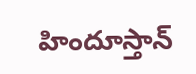హిందూస్తాన్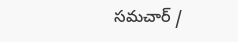సమచార్ /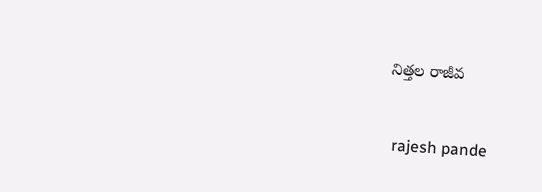నిత్తల రాజీవ


 rajesh pande